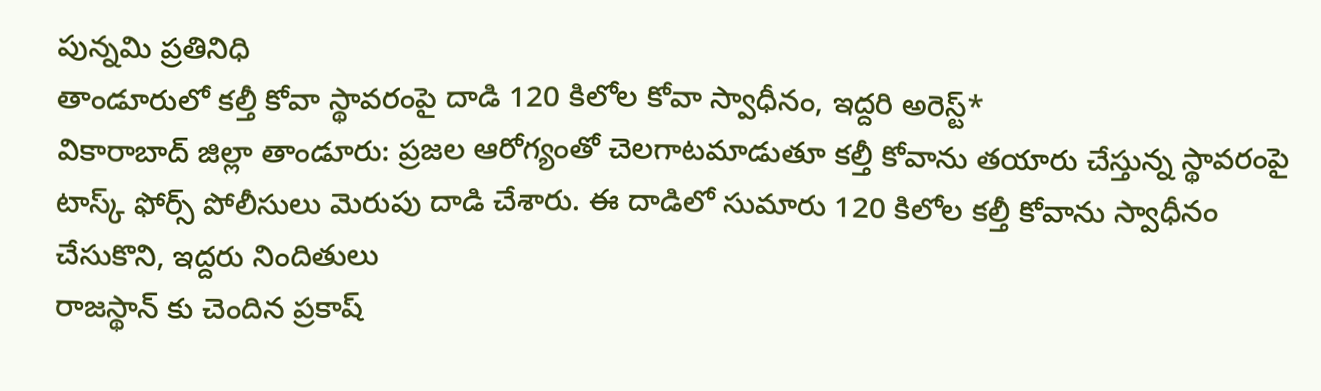పున్నమి ప్రతినిధి
తాండూరులో కల్తీ కోవా స్థావరంపై దాడి 120 కిలోల కోవా స్వాధీనం, ఇద్దరి అరెస్ట్*
వికారాబాద్ జిల్లా తాండూరు: ప్రజల ఆరోగ్యంతో చెలగాటమాడుతూ కల్తీ కోవాను తయారు చేస్తున్న స్థావరంపై టాస్క్ ఫోర్స్ పోలీసులు మెరుపు దాడి చేశారు. ఈ దాడిలో సుమారు 120 కిలోల కల్తీ కోవాను స్వాధీనం చేసుకొని, ఇద్దరు నిందితులు
రాజస్థాన్ కు చెందిన ప్రకాష్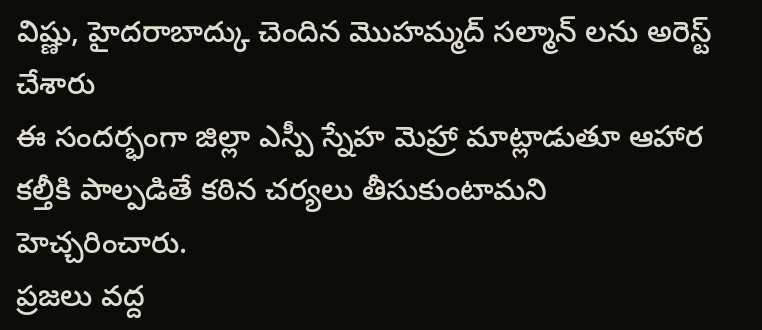విష్ణు, హైదరాబాద్కు చెందిన మొహమ్మద్ సల్మాన్ లను అరెస్ట్ చేశారు
ఈ సందర్భంగా జిల్లా ఎస్పీ స్నేహ మెహ్రా మాట్లాడుతూ ఆహార కల్తీకి పాల్పడితే కఠిన చర్యలు తీసుకుంటామని హెచ్చరించారు.
ప్రజలు వద్ద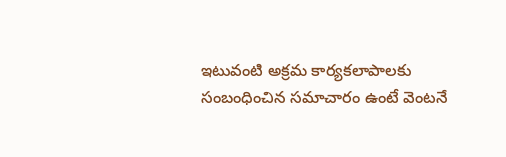ఇటువంటి అక్రమ కార్యకలాపాలకు సంబంధించిన సమాచారం ఉంటే వెంటనే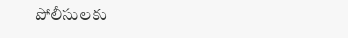పోలీసులకు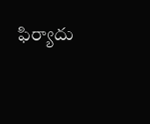ఫిర్యాదు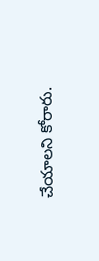చేయాలని కోరారు.